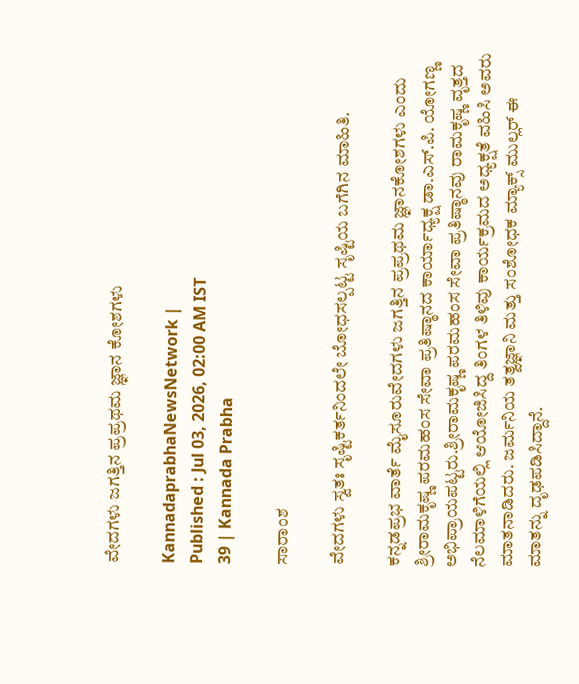ವೇದಗಳು ಜಗತ್ತಿನ ಪ್ರಪ್ರಥಮ ಜ್ಞಾನ ಕೋಶಗಳು

KannadaprabhaNewsNetwork |
Published : Jul 03, 2026, 02:00 AM IST
39 | Kannada Prabha

ಸಾರಾಂಶ

ವೇದಗಳು ಸ್ವತಃ ಸೃಷ್ಟಿಕರ್ತನಿಂದಲೇ ಬೋಧಸಲ್ಪಟ್ಟ ಸೃಷ್ಟಿಯ ಬಗೆಗಿನ ಮಾಹಿತಿ.

ಕನ್ನಡಪ್ರಭ ವಾರ್ತೆ ಮೈಸೂರುವೇದಗಳು ಜಗತ್ತಿನ ಪ್ರಪ್ರಥಮ ಜ್ಞಾನಕೋಶಗಳು ಎಂದು ಶ್ರೀರಾಮಕೃಷ್ಣ ಪರಮಹಂಸ ಸೇವಾ ಪ್ರತಿಷ್ಠಾನದ ಕಾರ್ಯಾಧ್ಯಕ್ಷ ಡಾ.ಎಸ್.ಪಿ. ಯೋಗಣ್ಣ ಅಭಿಪ್ರಾಯಪಟ್ಟರು.ಶ್ರೀರಾಮಕೃಷ್ಣ ಪರಮಹಂಸ ಸೇವಾ ಪ್ರತಿಷ್ಠಾನವು ರಾಮಕೃಷ್ಣ ವೃತ್ತದ ನೆಲಮಾಳಿಗೆಯಲ್ಲಿ ಆಯೋಜಿಸಿದ್ದ ತಿಂಗಳ ತಿಳಿವು ಕಾರ್ಯಕ್ರಮದ ಅಧ್ಯಕ್ಷತೆ ವಹಿಸಿ ಅವರು ಮಾತನಾಡಿದರು. ಜರ್ಮನಿಯ ತತ್ವಜ್ಞಾನಿ ಮತ್ತು ಸಂಶೋಧಕ ಮ್ಯಾಕ್ಸ್‌ ‌ಮುಲ್ಲರ್ ಈ ಮಾತನ್ನು ದೃಢಪಡಿಸಿದ್ದಾನೆ.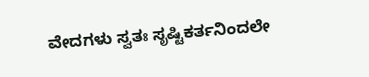ವೇದಗಳು ಸ್ವತಃ ಸೃಷ್ಟಿಕರ್ತನಿಂದಲೇ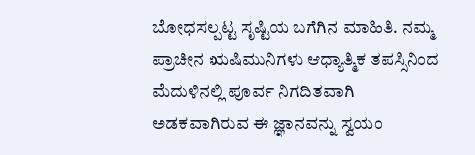ಬೋಧಸಲ್ಪಟ್ಟ ಸೃಷ್ಟಿಯ ಬಗೆಗಿನ ಮಾಹಿತಿ. ನಮ್ಮ ಪ್ರಾಚೀನ ಋಷಿಮುನಿಗಳು ಆಧ್ಯಾತ್ಮಿಕ ತಪಸ್ಸಿನಿಂದ ಮೆದುಳಿನಲ್ಲಿ ಪೂರ್ವ ನಿಗದಿತವಾಗಿ ಅಡಕವಾಗಿರುವ ಈ ಜ್ಞಾನವನ್ನು ಸ್ವಯಂ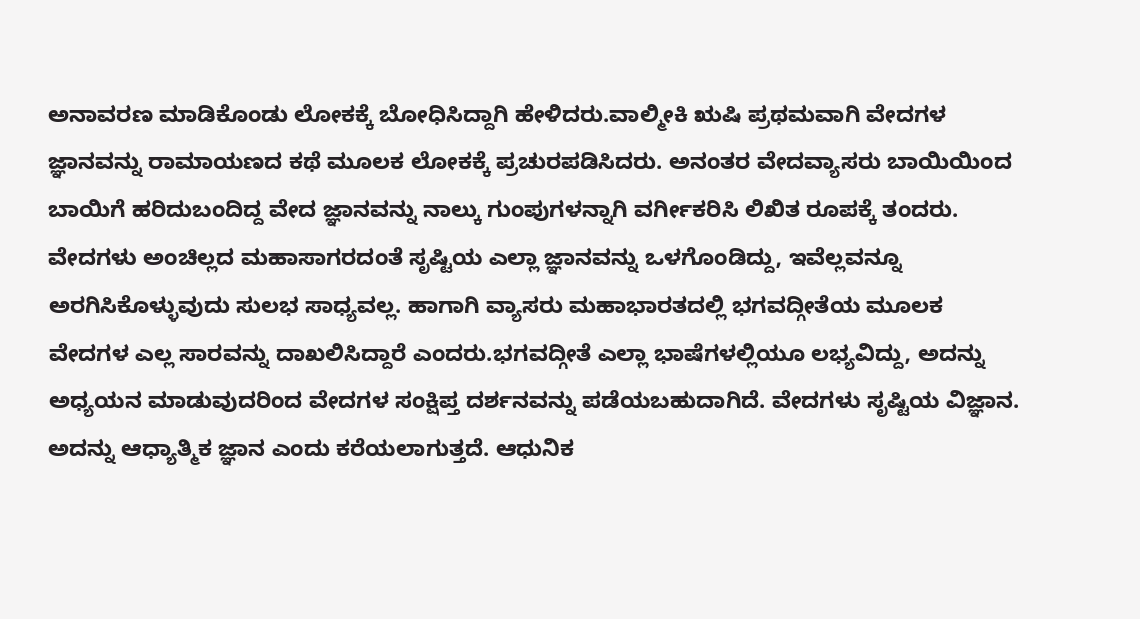ಅನಾವರಣ ಮಾಡಿಕೊಂಡು ಲೋಕಕ್ಕೆ ಬೋಧಿಸಿದ್ದಾಗಿ ಹೇಳಿದರು.ವಾಲ್ಮೀಕಿ ಋಷಿ ಪ್ರಥಮವಾಗಿ ವೇದಗಳ ಜ್ಞಾನವನ್ನು ರಾಮಾಯಣದ ಕಥೆ ಮೂಲಕ ಲೋಕಕ್ಕೆ ಪ್ರಚುರಪಡಿಸಿದರು. ಅನಂತರ ವೇದವ್ಯಾಸರು ಬಾಯಿಯಿಂದ ಬಾಯಿಗೆ ಹರಿದುಬಂದಿದ್ದ ವೇದ ಜ್ಞಾನವನ್ನು ನಾಲ್ಕು ಗುಂಪುಗಳನ್ನಾಗಿ ವರ್ಗೀಕರಿಸಿ ಲಿಖಿತ ರೂಪಕ್ಕೆ ತಂದರು. ವೇದಗಳು ಅಂಚಿಲ್ಲದ ಮಹಾಸಾಗರದಂತೆ ಸೃಷ್ಟಿಯ ಎಲ್ಲಾ ಜ್ಞಾನವನ್ನು ಒಳಗೊಂಡಿದ್ದು, ಇವೆಲ್ಲವನ್ನೂ ಅರಗಿಸಿಕೊಳ್ಳುವುದು ಸುಲಭ ಸಾಧ್ಯವಲ್ಲ. ಹಾಗಾಗಿ ವ್ಯಾಸರು ಮಹಾಭಾರತದಲ್ಲಿ ಭಗವದ್ಗೀತೆಯ ಮೂಲಕ ವೇದಗಳ ಎಲ್ಲ ಸಾರವನ್ನು ದಾಖಲಿಸಿದ್ದಾರೆ ಎಂದರು.ಭಗವದ್ಗೀತೆ ಎಲ್ಲಾ ಭಾಷೆಗಳಲ್ಲಿಯೂ ಲಭ್ಯವಿದ್ದು, ಅದನ್ನು ಅಧ್ಯಯನ ಮಾಡುವುದರಿಂದ ವೇದಗಳ ಸಂಕ್ಷಿಪ್ತ ದರ್ಶನವನ್ನು ಪಡೆಯಬಹುದಾಗಿದೆ. ವೇದಗಳು ಸೃಷ್ಟಿಯ ವಿಜ್ಞಾನ. ಅದನ್ನು ಆಧ್ಯಾತ್ಮಿಕ ಜ್ಞಾನ ಎಂದು ಕರೆಯಲಾಗುತ್ತದೆ. ಆಧುನಿಕ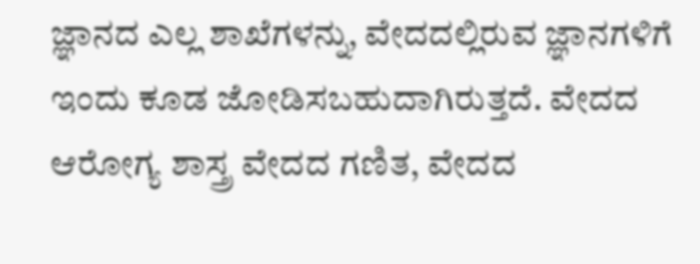ಜ್ಞಾನದ ಎಲ್ಲ ಶಾಖೆಗಳನ್ನು, ವೇದದಲ್ಲಿರುವ ಜ್ಞಾನಗಳಿಗೆ ಇಂದು ಕೂಡ ಜೋಡಿಸಬಹುದಾಗಿರುತ್ತದೆ. ವೇದದ ಆರೋಗ್ಯ ಶಾಸ್ತ್ರ ವೇದದ ಗಣಿತ, ವೇದದ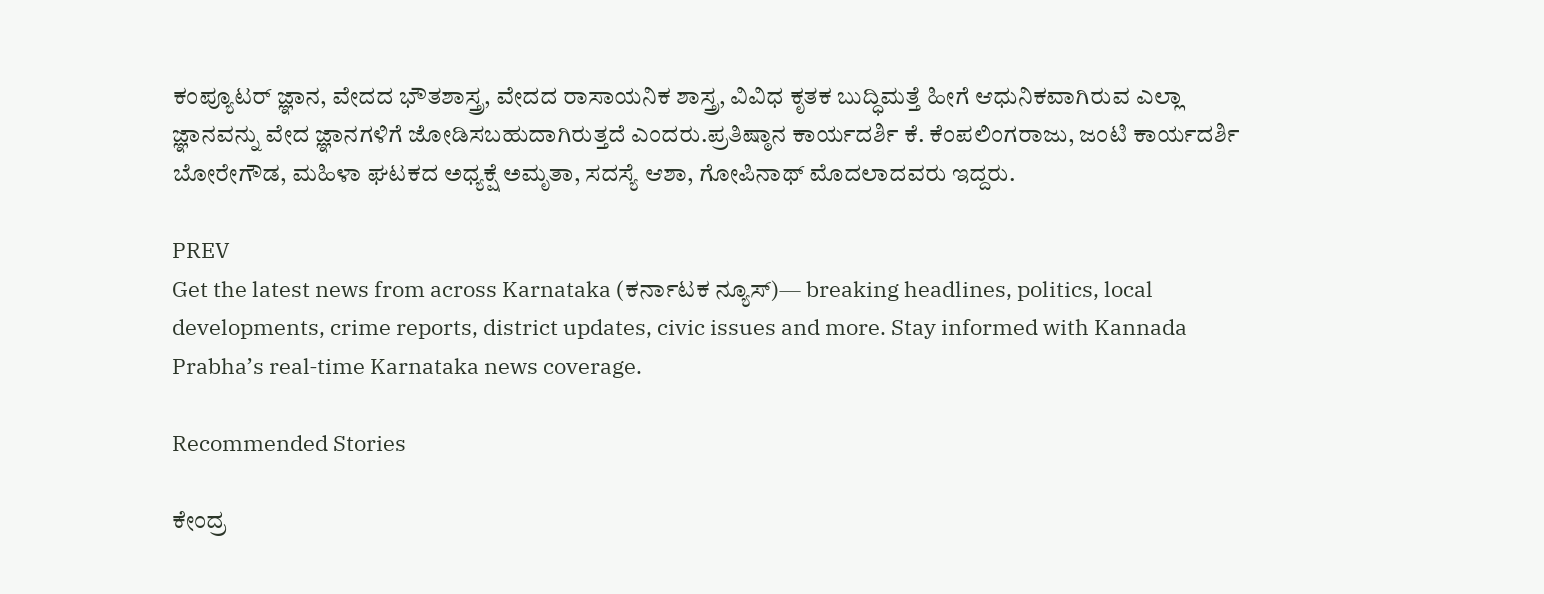ಕಂಪ್ಯೂಟರ್ ಜ್ಞಾನ, ವೇದದ ಭೌತಶಾಸ್ತ್ರ, ವೇದದ ರಾಸಾಯನಿಕ ಶಾಸ್ತ್ರ, ವಿವಿಧ ಕೃತಕ ಬುದ್ಧಿಮತ್ತೆ ಹೀಗೆ ಆಧುನಿಕವಾಗಿರುವ ಎಲ್ಲಾ ಜ್ಞಾನವನ್ನು ವೇದ ಜ್ಞಾನಗಳಿಗೆ ಜೋಡಿಸಬಹುದಾಗಿರುತ್ತದೆ ಎಂದರು.ಪ್ರತಿಷ್ಠಾನ ಕಾರ್ಯದರ್ಶಿ ಕೆ. ಕೆಂಪಲಿಂಗರಾಜು, ಜಂಟಿ ಕಾರ್ಯದರ್ಶಿ ಬೋರೇಗೌಡ, ಮಹಿಳಾ ಘಟಕದ ಅಧ್ಯಕ್ಷೆ ಅಮೃತಾ, ಸದಸ್ಯೆ ಆಶಾ, ಗೋಪಿನಾಥ್ ಮೊದಲಾದವರು ಇದ್ದರು.

PREV
Get the latest news from across Karnataka (ಕರ್ನಾಟಕ ನ್ಯೂಸ್)— breaking headlines, politics, local developments, crime reports, district updates, civic issues and more. Stay informed with Kannada Prabha’s real‑time Karnataka news coverage.

Recommended Stories

ಕೇಂದ್ರ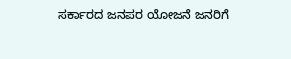ಸರ್ಕಾರದ ಜನಪರ ಯೋಜನೆ ಜನರಿಗೆ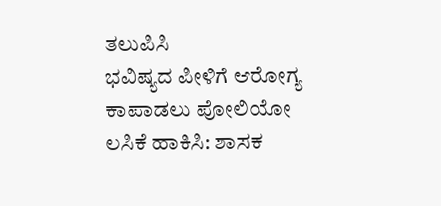ತಲುಪಿಸಿ
ಭವಿಷ್ಯದ ಪೀಳಿಗೆ ಆರೋಗ್ಯ ಕಾಪಾಡಲು ಪೋಲಿಯೋ ಲಸಿಕೆ ಹಾಕಿಸಿ: ಶಾಸಕ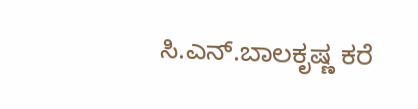ಸಿ.ಎನ್.ಬಾಲಕೃಷ್ಣ ಕರೆ